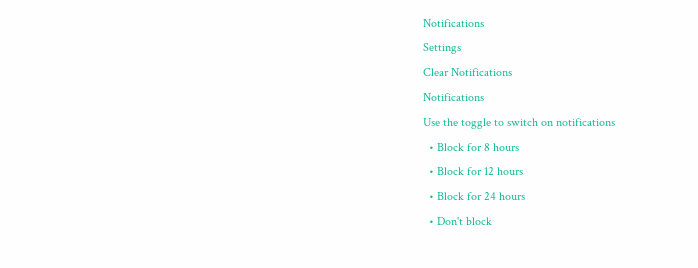Notifications
Settings
Clear Notifications
Notifications
Use the toggle to switch on notifications
  • Block for 8 hours
  • Block for 12 hours
  • Block for 24 hours
  • Don't block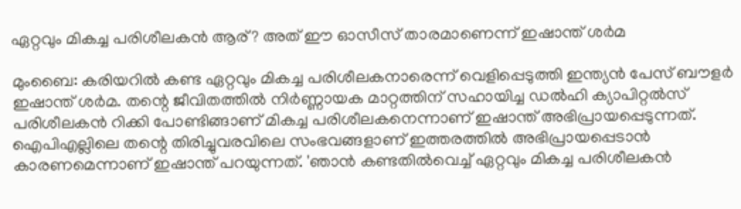ഏറ്റവും മികച്ച പരിശീലകന്‍ ആര്? അത് ഈ ഓസീസ് താരമാണെന്ന് ഇഷാന്ത് ശര്‍മ

മുംബൈ: കരിയറില്‍ കണ്ട ഏറ്റവും മികച്ച പരിശീലകനാരെന്ന് വെളിപ്പെടുത്തി ഇന്ത്യന്‍ പേസ് ബൗളര്‍ ഇഷാന്ത് ശര്‍മ. തന്റെ ജീവിതത്തില്‍ നിര്‍ണ്ണായക മാറ്റത്തിന് സഹായിച്ച ഡല്‍ഹി ക്യാപിറ്റല്‍സ് പരിശീലകന്‍ റിക്കി പോണ്ടിങ്ങാണ് മികച്ച പരിശീലകനെന്നാണ് ഇഷാന്ത് അഭിപ്രായപ്പെടുന്നത്. ഐപിഎല്ലിലെ തന്റെ തിരിച്ചുവരവിലെ സംഭവങ്ങളാണ് ഇത്തരത്തില്‍ അഭിപ്രായപ്പെടാന്‍ കാരണമെന്നാണ് ഇഷാന്ത് പറയുന്നത്. 'ഞാന്‍ കണ്ടതില്‍വെച്ച് ഏറ്റവും മികച്ച പരിശീലകന്‍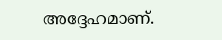അദ്ദേഹമാണ്.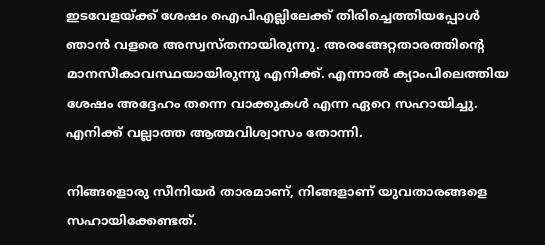ഇടവേളയ്ക്ക് ശേഷം ഐപിഎല്ലിലേക്ക് തിരിച്ചെത്തിയപ്പോള്‍ ഞാന്‍ വളരെ അസ്വസ്തനായിരുന്നു. അരങ്ങേറ്റതാരത്തിന്റെ മാനസീകാവസ്ഥയായിരുന്നു എനിക്ക്. എന്നാല്‍ ക്യാംപിലെത്തിയ ശേഷം അദ്ദേഹം തന്നെ വാക്കുകള്‍ എന്ന ഏറെ സഹായിച്ചു. എനിക്ക് വല്ലാത്ത ആത്മവിശ്വാസം തോന്നി.

നിങ്ങളൊരു സീനിയര്‍ താരമാണ്, നിങ്ങളാണ് യുവതാരങ്ങളെ സഹായിക്കേണ്ടത്.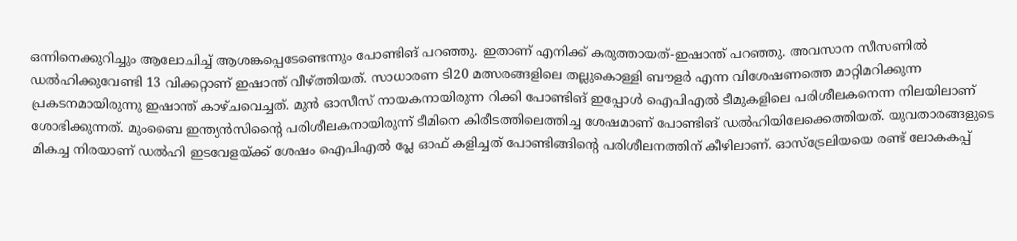ഒന്നിനെക്കുറിച്ചും ആലോചിച്ച് ആശങ്കപ്പെടേണ്ടെന്നും പോണ്ടിങ് പറഞ്ഞു. ഇതാണ് എനിക്ക് കരുത്തായത്-ഇഷാന്ത് പറഞ്ഞു. അവസാന സീസണില്‍ ഡല്‍ഹിക്കുവേണ്ടി 13 വിക്കറ്റാണ് ഇഷാന്ത് വീഴ്ത്തിയത്. സാധാരണ ടി20 മത്സരങ്ങളിലെ തല്ലുകൊള്ളി ബൗളര്‍ എന്ന വിശേഷണത്തെ മാറ്റിമറിക്കുന്ന പ്രകടനമായിരുന്നു ഇഷാന്ത് കാഴ്ചവെച്ചത്. മുന്‍ ഓസീസ് നായകനായിരുന്ന റിക്കി പോണ്ടിങ് ഇപ്പോള്‍ ഐപിഎല്‍ ടീമുകളിലെ പരിശീലകനെന്ന നിലയിലാണ് ശോഭിക്കുന്നത്. മുംബൈ ഇന്ത്യന്‍സിന്റൈ പരിശീലകനായിരുന്ന് ടീമിനെ കിരീടത്തിലെത്തിച്ച ശേഷമാണ് പോണ്ടിങ് ഡല്‍ഹിയിലേക്കെത്തിയത്. യുവതാരങ്ങളുടെ മികച്ച നിരയാണ് ഡല്‍ഹി ഇടവേളയ്ക്ക് ശേഷം ഐപിഎല്‍ പ്ലേ ഓഫ് കളിച്ചത് പോണ്ടിങ്ങിന്റെ പരിശീലനത്തിന് കീഴിലാണ്. ഓസ്‌ട്രേലിയയെ രണ്ട് ലോകകപ്പ്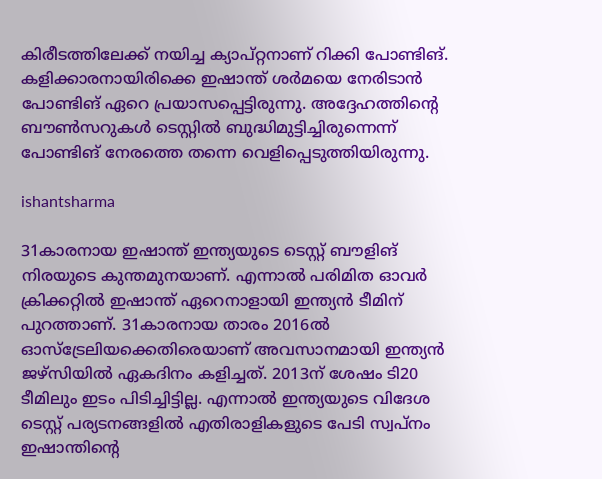കിരീടത്തിലേക്ക് നയിച്ച ക്യാപ്റ്റനാണ് റിക്കി പോണ്ടിങ്. കളിക്കാരനായിരിക്കെ ഇഷാന്ത് ശര്‍മയെ നേരിടാന്‍ പോണ്ടിങ് ഏറെ പ്രയാസപ്പെട്ടിരുന്നു. അദ്ദേഹത്തിന്റെ ബൗണ്‍സറുകള്‍ ടെസ്റ്റില്‍ ബുദ്ധിമുട്ടിച്ചിരുന്നെന്ന് പോണ്ടിങ് നേരത്തെ തന്നെ വെളിപ്പെടുത്തിയിരുന്നു.

ishantsharma

31കാരനായ ഇഷാന്ത് ഇന്ത്യയുടെ ടെസ്റ്റ് ബൗളിങ് നിരയുടെ കുന്തമുനയാണ്. എന്നാല്‍ പരിമിത ഓവര്‍ ക്രിക്കറ്റില്‍ ഇഷാന്ത് ഏറെനാളായി ഇന്ത്യന്‍ ടീമിന് പുറത്താണ്. 31കാരനായ താരം 2016ല്‍ ഓസ്‌ട്രേലിയക്കെതിരെയാണ് അവസാനമായി ഇന്ത്യന്‍ ജഴ്‌സിയില്‍ ഏകദിനം കളിച്ചത്. 2013ന് ശേഷം ടി20 ടീമിലും ഇടം പിടിച്ചിട്ടില്ല. എന്നാല്‍ ഇന്ത്യയുടെ വിദേശ ടെസ്റ്റ് പര്യടനങ്ങളില്‍ എതിരാളികളുടെ പേടി സ്വപ്‌നം ഇഷാന്തിന്റെ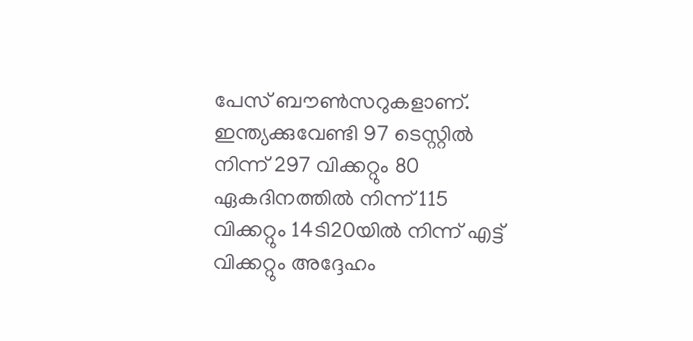പേസ് ബൗണ്‍സറുകളാണ്. ഇന്ത്യക്കുവേണ്ടി 97 ടെസ്റ്റില്‍ നിന്ന് 297 വിക്കറ്റും 80 ഏകദിനത്തില്‍ നിന്ന് 115 വിക്കറ്റും 14ടി20യില്‍ നിന്ന് എട്ട് വിക്കറ്റും അദ്ദേഹം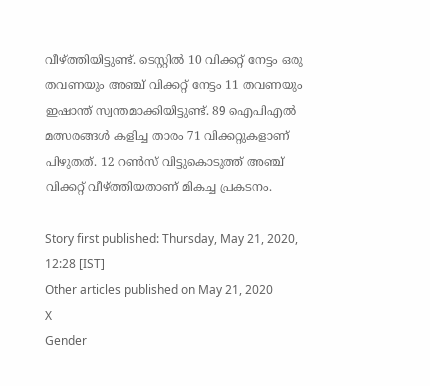വീഴ്ത്തിയിട്ടുണ്ട്. ടെസ്റ്റില്‍ 10 വിക്കറ്റ് നേട്ടം ഒരു തവണയും അഞ്ച് വിക്കറ്റ് നേട്ടം 11 തവണയും ഇഷാന്ത് സ്വന്തമാക്കിയിട്ടുണ്ട്. 89 ഐപിഎല്‍ മത്സരങ്ങള്‍ കളിച്ച താരം 71 വിക്കറ്റുകളാണ് പിഴുതത്. 12 റണ്‍സ് വിട്ടുകൊടുത്ത് അഞ്ച് വിക്കറ്റ് വീഴ്ത്തിയതാണ് മികച്ച പ്രകടനം.

Story first published: Thursday, May 21, 2020, 12:28 [IST]
Other articles published on May 21, 2020
X
Gender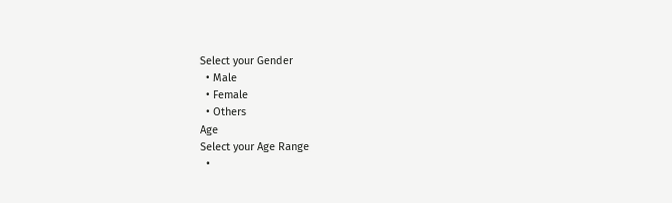Select your Gender
  • Male
  • Female
  • Others
Age
Select your Age Range
  •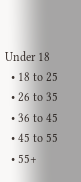Under 18
  • 18 to 25
  • 26 to 35
  • 36 to 45
  • 45 to 55
  • 55+